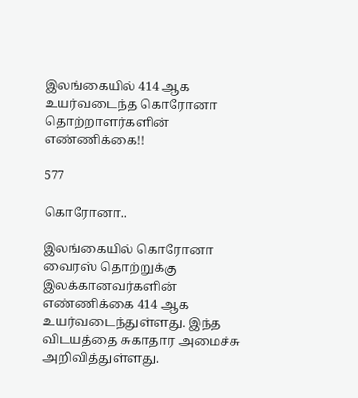இலங்கையில் 414 ஆக உயர்வடைந்த கொரோனா தொற்றாளர்களின் எண்ணிக்கை!!

577

கொரோனா..

இலங்கையில் கொரோனா வைரஸ் தொற்றுக்கு இலக்கானவர்களின் எண்ணிக்கை 414 ஆக உயர்வடைந்துள்ளது. இந்த விடயத்தை சுகாதார அமைச்சு அறிவித்துள்ளது.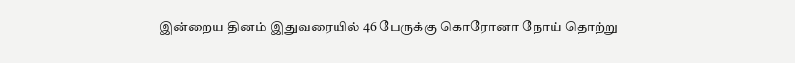இன்றைய தினம் இதுவரையில் 46 பேருக்கு கொரோனா நோய் தொற்று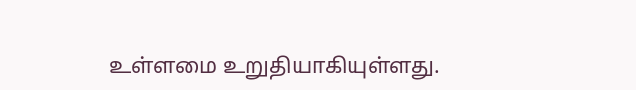உள்ளமை உறுதியாகியுள்ளது.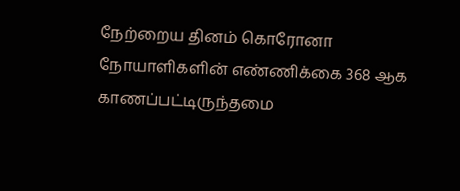நேற்றைய தினம் கொரோனா நோயாளிகளின் எண்ணிக்கை 368 ஆக காணப்பட்டிருந்தமை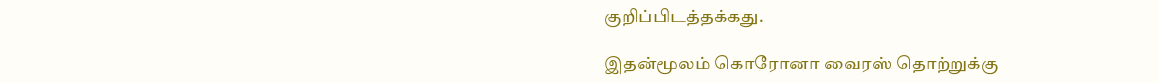குறிப்பிடத்தக்கது.

இதன்மூலம் கொரோனா வைரஸ் தொற்றுக்கு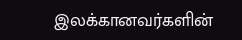இலக்கானவர்களின்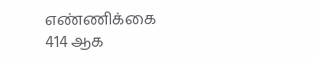எண்ணிக்கை 414 ஆக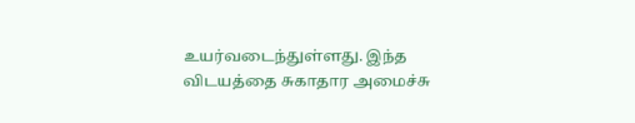உயர்வடைந்துள்ளது. இந்த விடயத்தை சுகாதார அமைச்சு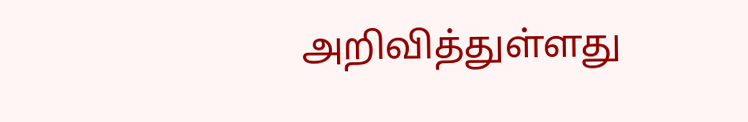அறிவித்துள்ளது